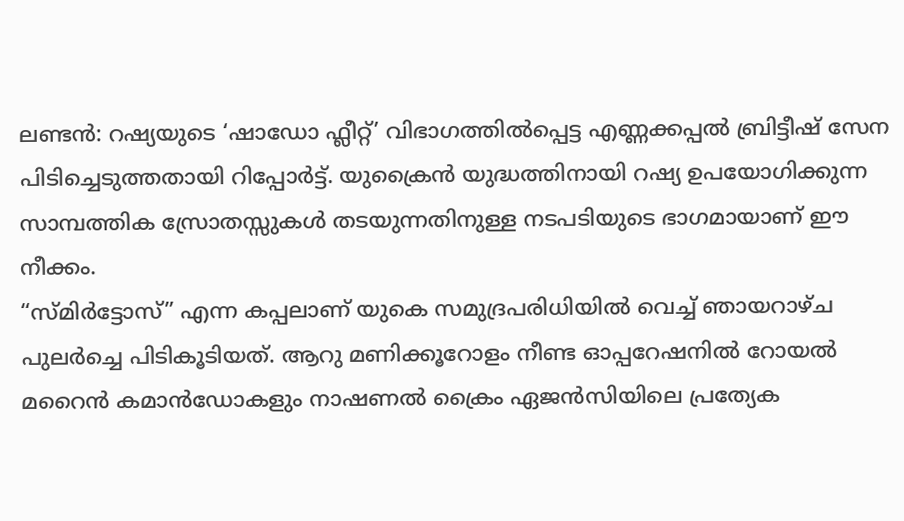ലണ്ടൻ: റഷ്യയുടെ ‘ഷാഡോ ഫ്ലീറ്റ്’ വിഭാഗത്തിൽപ്പെട്ട എണ്ണക്കപ്പൽ ബ്രിട്ടീഷ് സേന പിടിച്ചെടുത്തതായി റിപ്പോർട്ട്. യുക്രൈൻ യുദ്ധത്തിനായി റഷ്യ ഉപയോഗിക്കുന്ന സാമ്പത്തിക സ്രോതസ്സുകൾ തടയുന്നതിനുള്ള നടപടിയുടെ ഭാഗമായാണ് ഈ നീക്കം.
“സ്മിർട്ടോസ്” എന്ന കപ്പലാണ് യുകെ സമുദ്രപരിധിയിൽ വെച്ച് ഞായറാഴ്ച പുലർച്ചെ പിടികൂടിയത്. ആറു മണിക്കൂറോളം നീണ്ട ഓപ്പറേഷനിൽ റോയൽ മറൈൻ കമാൻഡോകളും നാഷണൽ ക്രൈം ഏജൻസിയിലെ പ്രത്യേക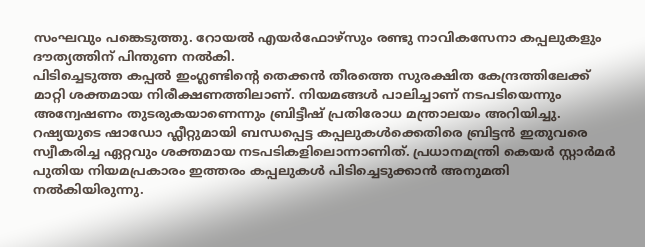സംഘവും പങ്കെടുത്തു. റോയൽ എയർഫോഴ്സും രണ്ടു നാവികസേനാ കപ്പലുകളും ദൗത്യത്തിന് പിന്തുണ നൽകി.
പിടിച്ചെടുത്ത കപ്പൽ ഇംഗ്ലണ്ടിന്റെ തെക്കൻ തീരത്തെ സുരക്ഷിത കേന്ദ്രത്തിലേക്ക് മാറ്റി ശക്തമായ നിരീക്ഷണത്തിലാണ്. നിയമങ്ങൾ പാലിച്ചാണ് നടപടിയെന്നും അന്വേഷണം തുടരുകയാണെന്നും ബ്രിട്ടീഷ് പ്രതിരോധ മന്ത്രാലയം അറിയിച്ചു.
റഷ്യയുടെ ഷാഡോ ഫ്ലീറ്റുമായി ബന്ധപ്പെട്ട കപ്പലുകൾക്കെതിരെ ബ്രിട്ടൻ ഇതുവരെ സ്വീകരിച്ച ഏറ്റവും ശക്തമായ നടപടികളിലൊന്നാണിത്. പ്രധാനമന്ത്രി കെയർ സ്റ്റാർമർ പുതിയ നിയമപ്രകാരം ഇത്തരം കപ്പലുകൾ പിടിച്ചെടുക്കാൻ അനുമതി നൽകിയിരുന്നു.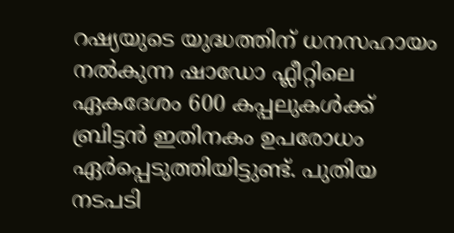റഷ്യയുടെ യുദ്ധത്തിന് ധനസഹായം നൽകുന്ന ഷാഡോ ഫ്ലീറ്റിലെ ഏകദേശം 600 കപ്പലുകൾക്ക് ബ്രിട്ടൻ ഇതിനകം ഉപരോധം ഏർപ്പെടുത്തിയിട്ടുണ്ട്. പുതിയ നടപടി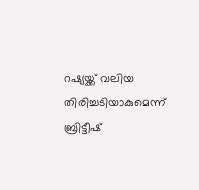റഷ്യയ്ക്ക് വലിയ തിരിച്ചടിയാകുമെന്ന് ബ്രിട്ടീഷ്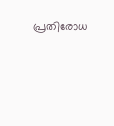പ്രതിരോധ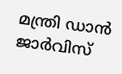മന്ത്രി ഡാൻ ജാർവിസ്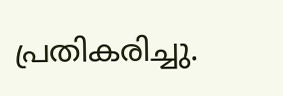പ്രതികരിച്ചു.